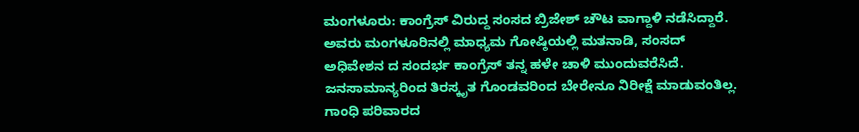ಮಂಗಳೂರು: ಕಾಂಗ್ರೆಸ್ ವಿರುದ್ದ ಸಂಸದ ಬ್ರಿಜೇಶ್ ಚೌಟ ವಾಗ್ದಾಳಿ ನಡೆಸಿದ್ದಾರೆ. ಅವರು ಮಂಗಳೂರಿನಲ್ಲಿ ಮಾಧ್ಯಮ ಗೋಷ್ಠಿಯಲ್ಲಿ ಮತನಾಡಿ, ಸಂಸದ್ ಅಧಿವೇಶನ ದ ಸಂದರ್ಭ ಕಾಂಗ್ರೆಸ್ ತನ್ನ ಹಳೇ ಚಾಳಿ ಮುಂದುವರೆಸಿದೆ. ಜನಸಾಮಾನ್ಯರಿಂದ ತಿರಸ್ಕೃತ ಗೊಂಡವರಿಂದ ಬೇರೇನೂ ನಿರೀಕ್ಷೆ ಮಾಡುವಂತಿಲ್ಲ. ಗಾಂಧಿ ಪರಿವಾರದ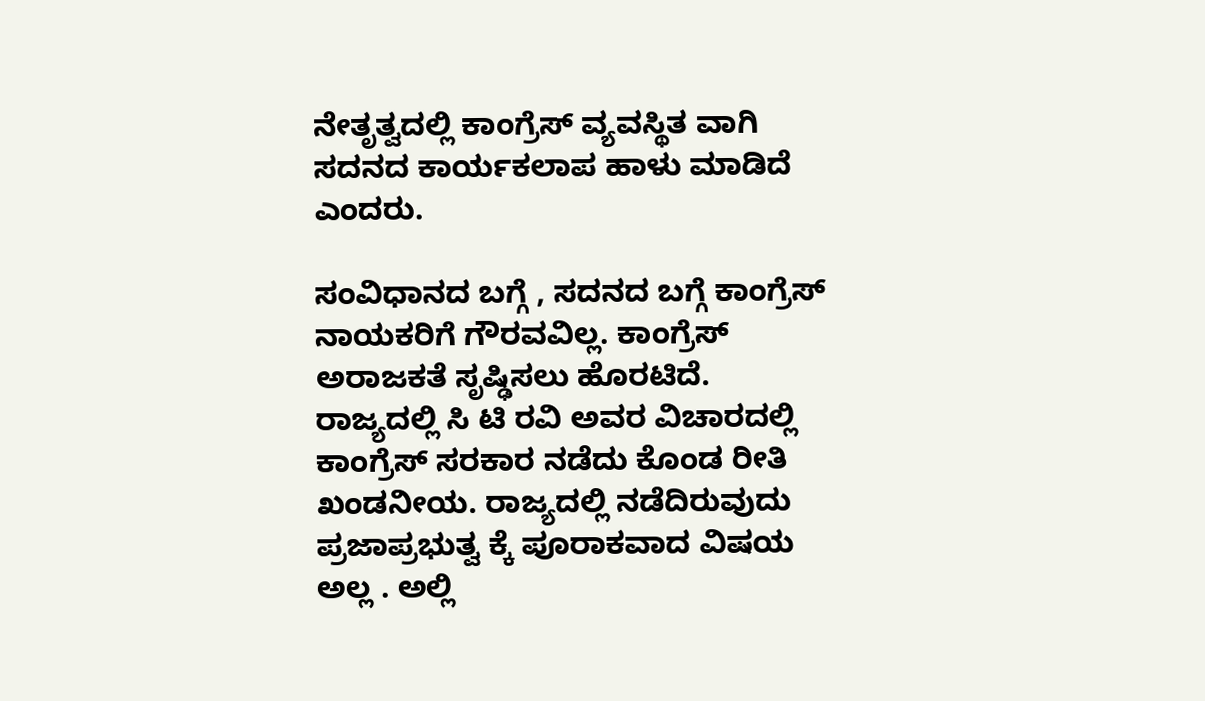ನೇತೃತ್ವದಲ್ಲಿ ಕಾಂಗ್ರೆಸ್ ವ್ಯವಸ್ಥಿತ ವಾಗಿ ಸದನದ ಕಾರ್ಯಕಲಾಪ ಹಾಳು ಮಾಡಿದೆ ಎಂದರು.

ಸಂವಿಧಾನದ ಬಗ್ಗೆ , ಸದನದ ಬಗ್ಗೆ ಕಾಂಗ್ರೆಸ್ ನಾಯಕರಿಗೆ ಗೌರವವಿಲ್ಲ. ಕಾಂಗ್ರೆಸ್ ಅರಾಜಕತೆ ಸೃಷ್ಢಿಸಲು ಹೊರಟಿದೆ. ರಾಜ್ಯದಲ್ಲಿ ಸಿ ಟಿ‌ ರವಿ ಅವರ ವಿಚಾರದಲ್ಲಿ ಕಾಂಗ್ರೆಸ್ ಸರಕಾರ ನಡೆದು ಕೊಂಡ ರೀತಿ‌ ಖಂಡನೀಯ. ರಾಜ್ಯದಲ್ಲಿ ನಡೆದಿರುವುದು ಪ್ರಜಾಪ್ರಭುತ್ವ ಕ್ಕೆ ಪೂರಾಕವಾದ ವಿಷಯ ಅಲ್ಲ . ಅಲ್ಲಿ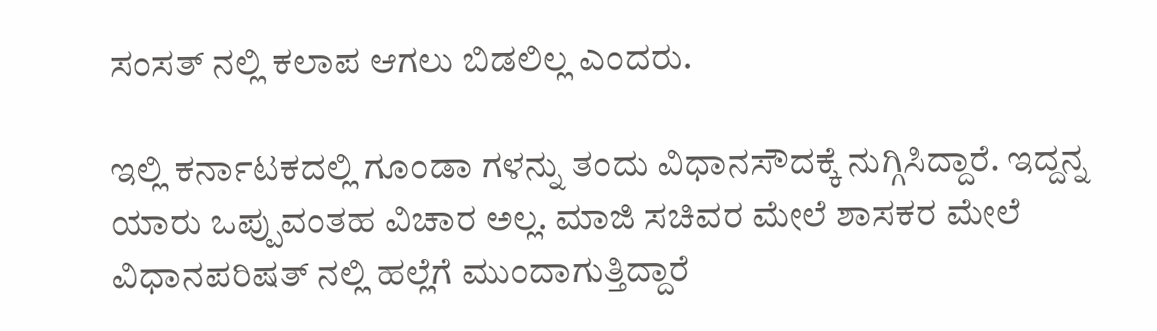ಸಂಸತ್ ನಲ್ಲಿ ಕಲಾಪ ಆಗಲು ಬಿಡಲಿಲ್ಲ ಎಂದರು.

ಇಲ್ಲಿ ಕರ್ನಾಟಕದಲ್ಲಿ ಗೂಂಡಾ ಗಳನ್ನು ತಂದು ವಿಧಾನಸೌದಕ್ಕೆ ನುಗ್ಗಿಸಿದ್ದಾರೆ. ಇದ್ದನ್ನ ಯಾರು ಒಪ್ಪುವಂತಹ ವಿಚಾರ ಅಲ್ಲ. ಮಾಜಿ ಸಚಿವರ ಮೇಲೆ ಶಾಸಕರ ಮೇಲೆ ವಿಧಾನ‌ಪರಿಷತ್ ನಲ್ಲಿ ಹಲ್ಲೆಗೆ ಮುಂದಾಗುತ್ತಿದ್ದಾರೆ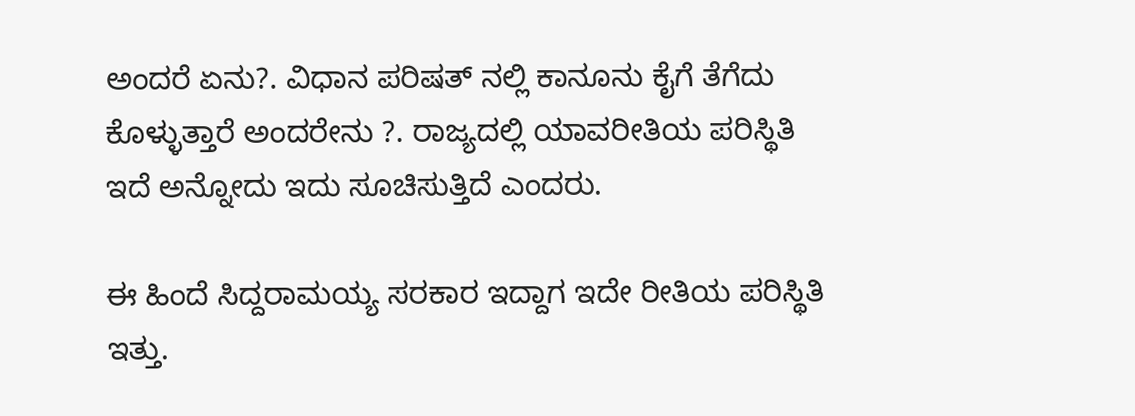ಅಂದರೆ ಏನು?. ವಿಧಾನ ಪರಿಷತ್ ನಲ್ಲಿ‌ ಕಾನೂನು‌ ಕೈಗೆ ತೆಗೆದು ಕೊಳ್ಳುತ್ತಾರೆ ಅಂದರೇನು ?. ರಾಜ್ಯದಲ್ಲಿ ಯಾವರೀತಿಯ ಪರಿಸ್ಥಿತಿ ಇದೆ ಅನ್ನೋದು ಇದು ಸೂಚಿಸುತ್ತಿದೆ ಎಂದರು.

ಈ ಹಿಂದೆ ಸಿದ್ದರಾಮಯ್ಯ ಸರಕಾರ ಇದ್ದಾಗ ಇದೇ ರೀತಿಯ ಪರಿಸ್ಥಿತಿ ಇತ್ತು.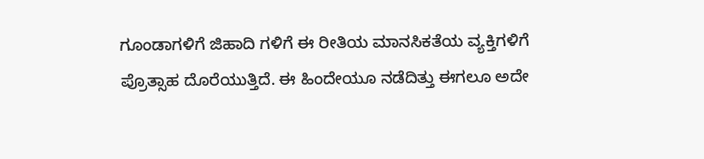ಗೂಂಡಾಗಳಿಗೆ ಜಿಹಾದಿ ಗಳಿಗೆ ಈ ರೀತಿಯ ಮಾನಸಿಕತೆಯ ವ್ಯಕ್ತಿಗಳಿಗೆ ಪ್ರೊತ್ಸಾಹ ದೊರೆಯುತ್ತಿದೆ. ಈ ಹಿಂದೇಯೂ ನಡೆದಿತ್ತು ಈಗಲೂ ಅದೇ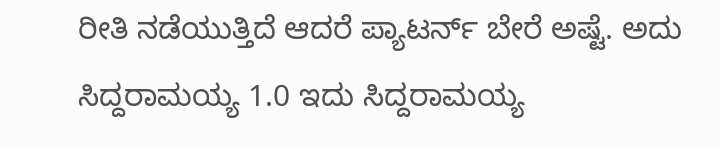ರೀತಿ‌ ನಡೆಯುತ್ತಿದೆ ಆದರೆ ಪ್ಯಾಟರ್ನ್ ಬೇರೆ ಅಷ್ಟೆ. ಅದು ಸಿದ್ದರಾಮಯ್ಯ 1.0 ಇದು ಸಿದ್ದರಾಮಯ್ಯ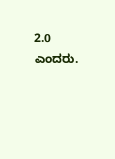2.0 ಎಂದರು.